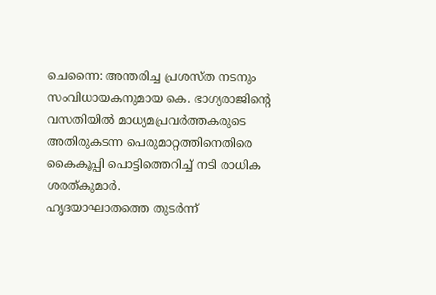ചെന്നൈ: അന്തരിച്ച പ്രശസ്ത നടനും സംവിധായകനുമായ കെ. ഭാഗ്യരാജിന്റെ വസതിയിൽ മാധ്യമപ്രവർത്തകരുടെ അതിരുകടന്ന പെരുമാറ്റത്തിനെതിരെ കൈകൂപ്പി പൊട്ടിത്തെറിച്ച് നടി രാധിക ശരത്കുമാർ.
ഹൃദയാഘാതത്തെ തുടർന്ന്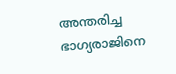അന്തരിച്ച ഭാഗ്യരാജിനെ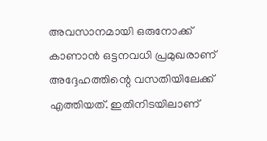അവസാനമായി ഒരുനോക്ക് കാണാൻ ഒട്ടനവധി പ്രമുഖരാണ് അദ്ദേഹത്തിന്റെ വസതിയിലേക്ക് എത്തിയത്. ഇതിനിടയിലാണ്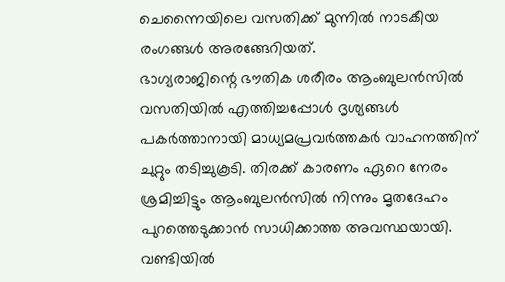ചെന്നൈയിലെ വസതിക്ക് മുന്നിൽ നാടകീയ രംഗങ്ങൾ അരങ്ങേറിയത്.
ഭാഗ്യരാജിന്റെ ഭൗതിക ശരീരം ആംബുലൻസിൽ വസതിയിൽ എത്തിച്ചപ്പോൾ ദൃശ്യങ്ങൾ പകർത്താനായി മാധ്യമപ്രവർത്തകർ വാഹനത്തിന് ചുറ്റും തടിച്ചുകൂടി. തിരക്ക് കാരണം ഏറെ നേരം ശ്രമിച്ചിട്ടും ആംബുലൻസിൽ നിന്നും മൃതദേഹം പുറത്തെടുക്കാൻ സാധിക്കാത്ത അവസ്ഥയായി.
വണ്ടിയിൽ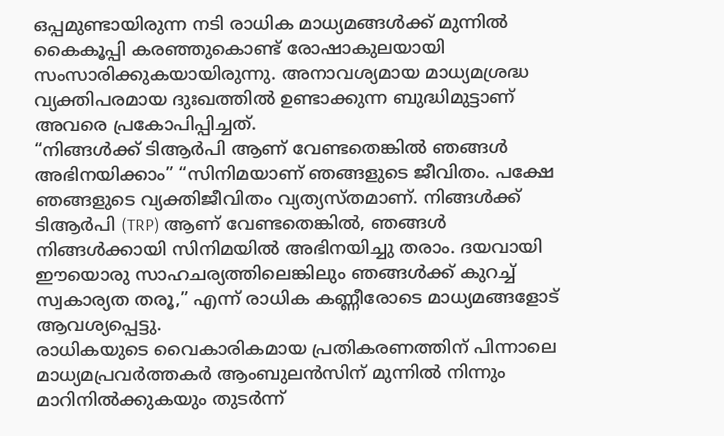ഒപ്പമുണ്ടായിരുന്ന നടി രാധിക മാധ്യമങ്ങൾക്ക് മുന്നിൽ കൈകൂപ്പി കരഞ്ഞുകൊണ്ട് രോഷാകുലയായി സംസാരിക്കുകയായിരുന്നു. അനാവശ്യമായ മാധ്യമശ്രദ്ധ വ്യക്തിപരമായ ദുഃഖത്തിൽ ഉണ്ടാക്കുന്ന ബുദ്ധിമുട്ടാണ് അവരെ പ്രകോപിപ്പിച്ചത്.
“നിങ്ങൾക്ക് ടിആർപി ആണ് വേണ്ടതെങ്കിൽ ഞങ്ങൾ അഭിനയിക്കാം” “സിനിമയാണ് ഞങ്ങളുടെ ജീവിതം. പക്ഷേ ഞങ്ങളുടെ വ്യക്തിജീവിതം വ്യത്യസ്തമാണ്. നിങ്ങൾക്ക് ടിആർപി (TRP) ആണ് വേണ്ടതെങ്കിൽ, ഞങ്ങൾ നിങ്ങൾക്കായി സിനിമയിൽ അഭിനയിച്ചു തരാം. ദയവായി ഈയൊരു സാഹചര്യത്തിലെങ്കിലും ഞങ്ങൾക്ക് കുറച്ച് സ്വകാര്യത തരൂ,” എന്ന് രാധിക കണ്ണീരോടെ മാധ്യമങ്ങളോട് ആവശ്യപ്പെട്ടു.
രാധികയുടെ വൈകാരികമായ പ്രതികരണത്തിന് പിന്നാലെ മാധ്യമപ്രവർത്തകർ ആംബുലൻസിന് മുന്നിൽ നിന്നും മാറിനിൽക്കുകയും തുടർന്ന്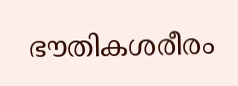ഭൗതികശരീരം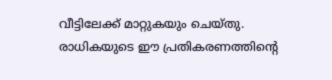വീട്ടിലേക്ക് മാറ്റുകയും ചെയ്തു. രാധികയുടെ ഈ പ്രതികരണത്തിന്റെ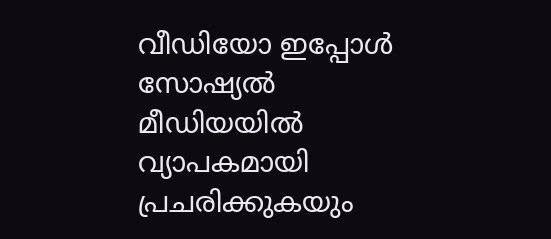വീഡിയോ ഇപ്പോൾ സോഷ്യൽ മീഡിയയിൽ വ്യാപകമായി പ്രചരിക്കുകയും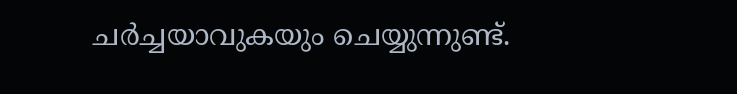ചർച്ചയാവുകയും ചെയ്യുന്നുണ്ട്.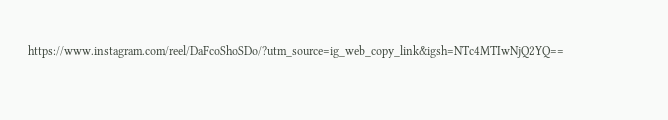https://www.instagram.com/reel/DaFcoShoSDo/?utm_source=ig_web_copy_link&igsh=NTc4MTIwNjQ2YQ==